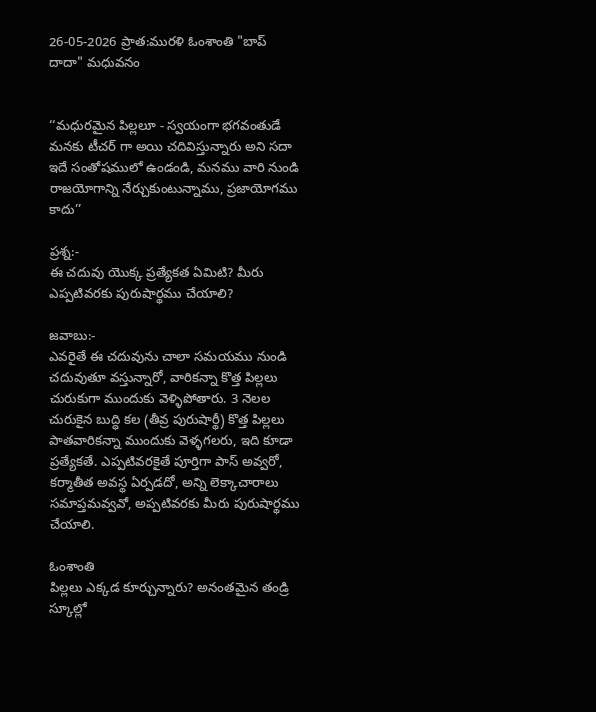26-05-2026 ప్రాత:మురళి ఓంశాంతి "బాప్ దాదా" మధువనం


‘‘మధురమైన పిల్లలూ - స్వయంగా భగవంతుడే మనకు టీచర్ గా అయి చదివిస్తున్నారు అని సదా ఇదే సంతోషములో ఉండండి, మనము వారి నుండి రాజయోగాన్ని నేర్చుకుంటున్నాము, ప్రజాయోగము కాదు’’

ప్రశ్న:-
ఈ చదువు యొక్క ప్రత్యేకత ఏమిటి? మీరు ఎప్పటివరకు పురుషార్థము చేయాలి?

జవాబు:-
ఎవరైతే ఈ చదువును చాలా సమయము నుండి చదువుతూ వస్తున్నారో, వారికన్నా కొత్త పిల్లలు చురుకుగా ముందుకు వెళ్ళిపోతారు. 3 నెలల చురుకైన బుద్ధి కల (తీవ్ర పురుషార్థీ) కొత్త పిల్లలు పాతవారికన్నా ముందుకు వెళ్ళగలరు, ఇది కూడా ప్రత్యేకతే. ఎప్పటివరకైతే పూర్తిగా పాస్ అవ్వరో, కర్మాతీత అవస్థ ఏర్పడదో, అన్ని లెక్కాచారాలు సమాప్తమవ్వవో, అప్పటివరకు మీరు పురుషార్థము చేయాలి.

ఓంశాంతి
పిల్లలు ఎక్కడ కూర్చున్నారు? అనంతమైన తండ్రి స్కూల్లో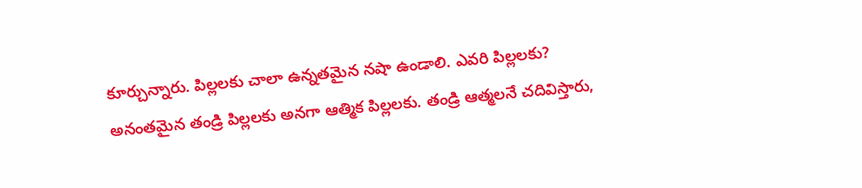కూర్చున్నారు. పిల్లలకు చాలా ఉన్నతమైన నషా ఉండాలి. ఎవరి పిల్లలకు? అనంతమైన తండ్రి పిల్లలకు అనగా ఆత్మిక పిల్లలకు. తండ్రి ఆత్మలనే చదివిస్తారు,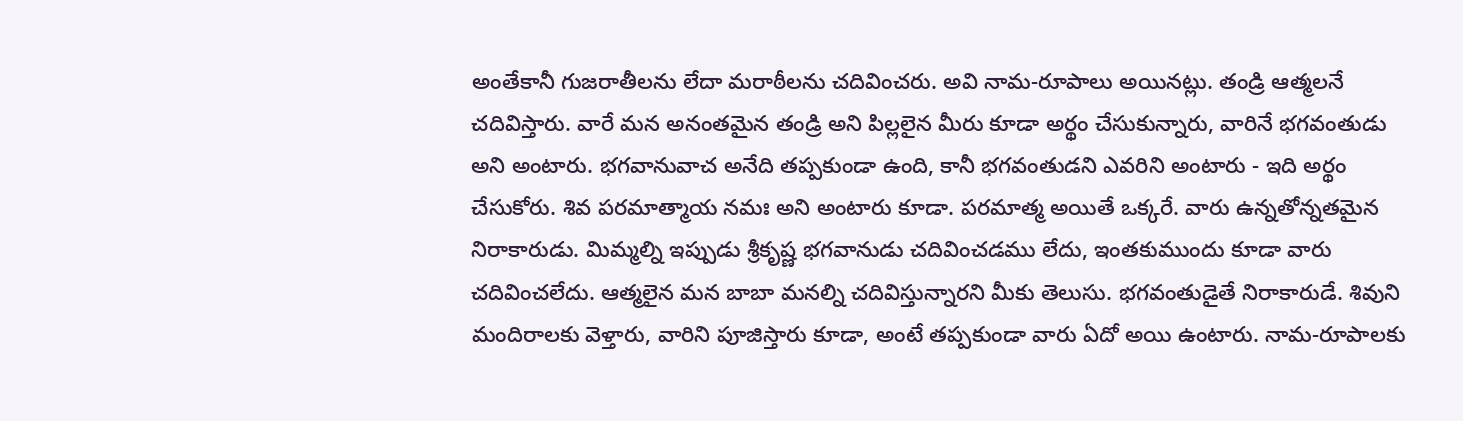అంతేకానీ గుజరాతీలను లేదా మరాఠీలను చదివించరు. అవి నామ-రూపాలు అయినట్లు. తండ్రి ఆత్మలనే చదివిస్తారు. వారే మన అనంతమైన తండ్రి అని పిల్లలైన మీరు కూడా అర్థం చేసుకున్నారు, వారినే భగవంతుడు అని అంటారు. భగవానువాచ అనేది తప్పకుండా ఉంది, కానీ భగవంతుడని ఎవరిని అంటారు - ఇది అర్థం చేసుకోరు. శివ పరమాత్మాయ నమః అని అంటారు కూడా. పరమాత్మ అయితే ఒక్కరే. వారు ఉన్నతోన్నతమైన నిరాకారుడు. మిమ్మల్ని ఇప్పుడు శ్రీకృష్ణ భగవానుడు చదివించడము లేదు, ఇంతకుముందు కూడా వారు చదివించలేదు. ఆత్మలైన మన బాబా మనల్ని చదివిస్తున్నారని మీకు తెలుసు. భగవంతుడైతే నిరాకారుడే. శివుని మందిరాలకు వెళ్తారు, వారిని పూజిస్తారు కూడా, అంటే తప్పకుండా వారు ఏదో అయి ఉంటారు. నామ-రూపాలకు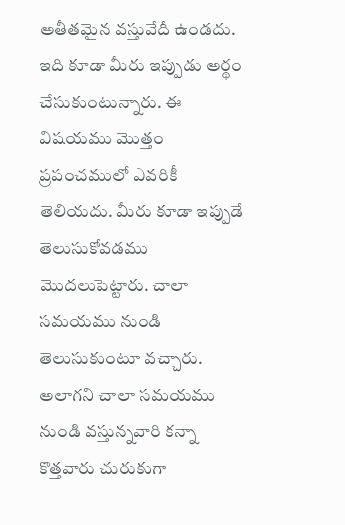అతీతమైన వస్తువేదీ ఉండదు. ఇది కూడా మీరు ఇప్పుడు అర్థం చేసుకుంటున్నారు. ఈ విషయము మొత్తం ప్రపంచములో ఎవరికీ తెలియదు. మీరు కూడా ఇప్పుడే తెలుసుకోవడము మొదలుపెట్టారు. చాలా సమయము నుండి తెలుసుకుంటూ వచ్చారు. అలాగని చాలా సమయము నుండి వస్తున్నవారి కన్నా కొత్తవారు చురుకుగా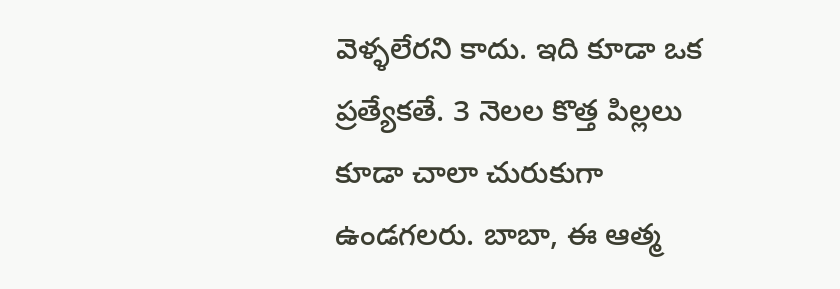వెళ్ళలేరని కాదు. ఇది కూడా ఒక ప్రత్యేకతే. 3 నెలల కొత్త పిల్లలు కూడా చాలా చురుకుగా ఉండగలరు. బాబా, ఈ ఆత్మ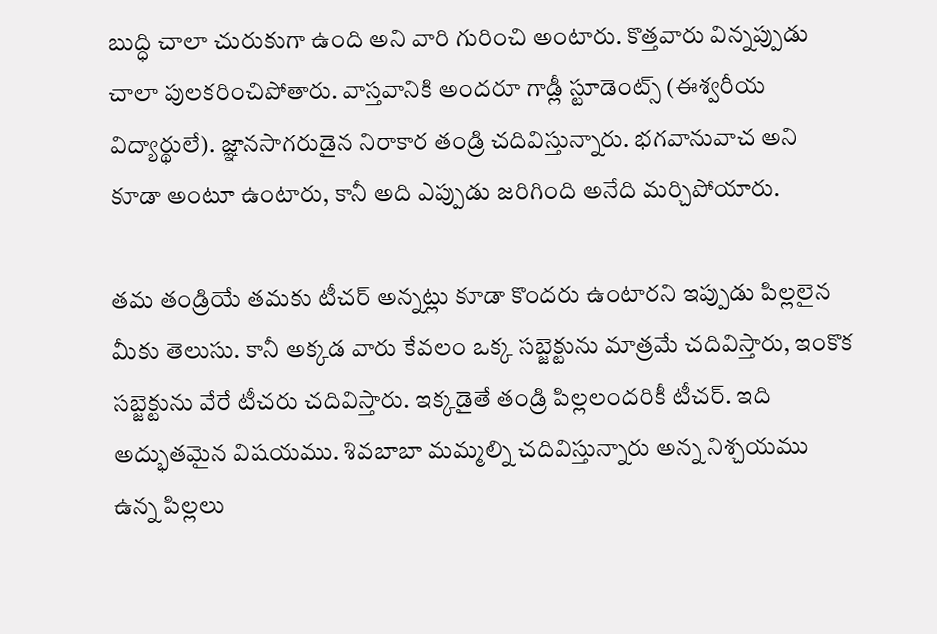బుద్ధి చాలా చురుకుగా ఉంది అని వారి గురించి అంటారు. కొత్తవారు విన్నప్పుడు చాలా పులకరించిపోతారు. వాస్తవానికి అందరూ గాడ్లీ స్టూడెంట్స్ (ఈశ్వరీయ విద్యార్థులే). జ్ఞానసాగరుడైన నిరాకార తండ్రి చదివిస్తున్నారు. భగవానువాచ అని కూడా అంటూ ఉంటారు, కానీ అది ఎప్పుడు జరిగింది అనేది మర్చిపోయారు.

తమ తండ్రియే తమకు టీచర్ అన్నట్లు కూడా కొందరు ఉంటారని ఇప్పుడు పిల్లలైన మీకు తెలుసు. కానీ అక్కడ వారు కేవలం ఒక్క సబ్జెక్టును మాత్రమే చదివిస్తారు, ఇంకొక సబ్జెక్టును వేరే టీచరు చదివిస్తారు. ఇక్కడైతే తండ్రి పిల్లలందరికీ టీచర్. ఇది అద్భుతమైన విషయము. శివబాబా మమ్మల్ని చదివిస్తున్నారు అన్న నిశ్చయము ఉన్న పిల్లలు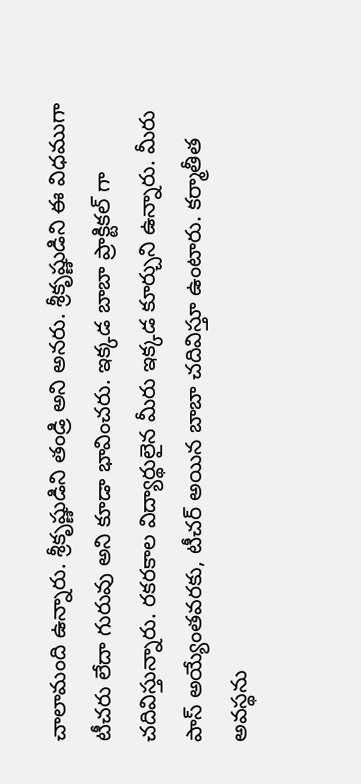చాలామంది ఉన్నారు. శ్రీకృష్ణుడిని తండ్రి అని అనరు. శ్రీకృష్ణుడిని ఈ విధముగా టీచరు లేదా గురువు అని కూడా భావించరు. ఇక్కడ బాబా ప్రాక్టికల్ గా చదివిస్తున్నారు. రకరకాల విద్యార్థులైన మీరు ఇక్కడ కూర్చుని ఉన్నారు. మీరు పాస్ అయ్యేంతవరకు, టీచర్ అయిన బాబా చదివిస్తూ ఉంటారు. కర్మాతీత అవస్థను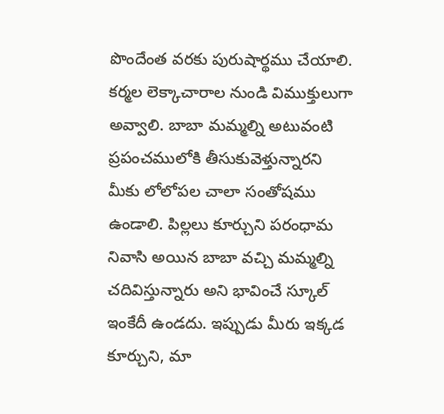పొందేంత వరకు పురుషార్థము చేయాలి. కర్మల లెక్కాచారాల నుండి విముక్తులుగా అవ్వాలి. బాబా మమ్మల్ని అటువంటి ప్రపంచములోకి తీసుకువెళ్తున్నారని మీకు లోలోపల చాలా సంతోషము ఉండాలి. పిల్లలు కూర్చుని పరంధామ నివాసి అయిన బాబా వచ్చి మమ్మల్ని చదివిస్తున్నారు అని భావించే స్కూల్ ఇంకేదీ ఉండదు. ఇప్పుడు మీరు ఇక్కడ కూర్చుని, మా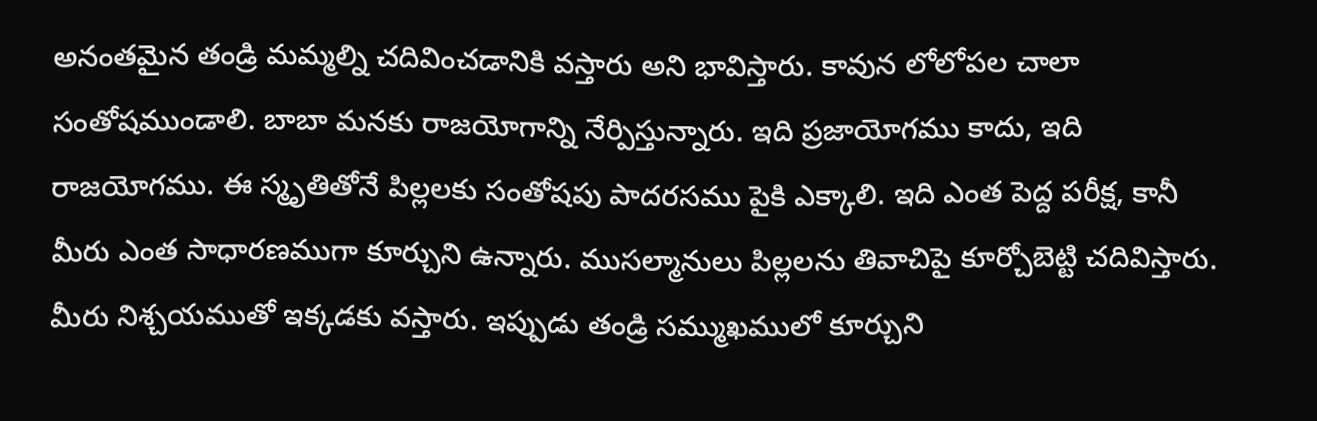అనంతమైన తండ్రి మమ్మల్ని చదివించడానికి వస్తారు అని భావిస్తారు. కావున లోలోపల చాలా సంతోషముండాలి. బాబా మనకు రాజయోగాన్ని నేర్పిస్తున్నారు. ఇది ప్రజాయోగము కాదు, ఇది రాజయోగము. ఈ స్మృతితోనే పిల్లలకు సంతోషపు పాదరసము పైకి ఎక్కాలి. ఇది ఎంత పెద్ద పరీక్ష, కానీ మీరు ఎంత సాధారణముగా కూర్చుని ఉన్నారు. ముసల్మానులు పిల్లలను తివాచిపై కూర్చోబెట్టి చదివిస్తారు. మీరు నిశ్చయముతో ఇక్కడకు వస్తారు. ఇప్పుడు తండ్రి సమ్ముఖములో కూర్చుని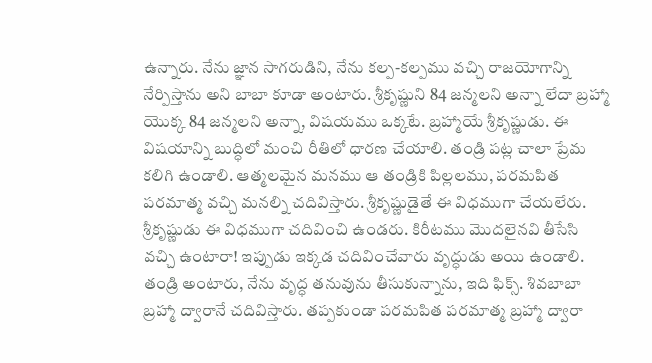ఉన్నారు. నేను జ్ఞాన సాగరుడిని, నేను కల్ప-కల్పము వచ్చి రాజయోగాన్ని నేర్పిస్తాను అని బాబా కూడా అంటారు. శ్రీకృష్ణుని 84 జన్మలని అన్నా లేదా బ్రహ్మా యొక్క 84 జన్మలని అన్నా, విషయము ఒక్కటే. బ్రహ్మాయే శ్రీకృష్ణుడు. ఈ విషయాన్ని బుద్ధిలో మంచి రీతిలో ధారణ చేయాలి. తండ్రి పట్ల చాలా ప్రేమ కలిగి ఉండాలి. ఆత్మలమైన మనము ఆ తండ్రికి పిల్లలము, పరమపిత పరమాత్మ వచ్చి మనల్ని చదివిస్తారు. శ్రీకృష్ణుడైతే ఈ విధముగా చేయలేరు. శ్రీకృష్ణుడు ఈ విధముగా చదివించి ఉండరు. కిరీటము మొదలైనవి తీసేసి వచ్చి ఉంటారా! ఇప్పుడు ఇక్కడ చదివించేవారు వృద్ధుడు అయి ఉండాలి. తండ్రి అంటారు, నేను వృద్ధ తనువును తీసుకున్నాను, ఇది ఫిక్స్. శివబాబా బ్రహ్మా ద్వారానే చదివిస్తారు. తప్పకుండా పరమపిత పరమాత్మ బ్రహ్మా ద్వారా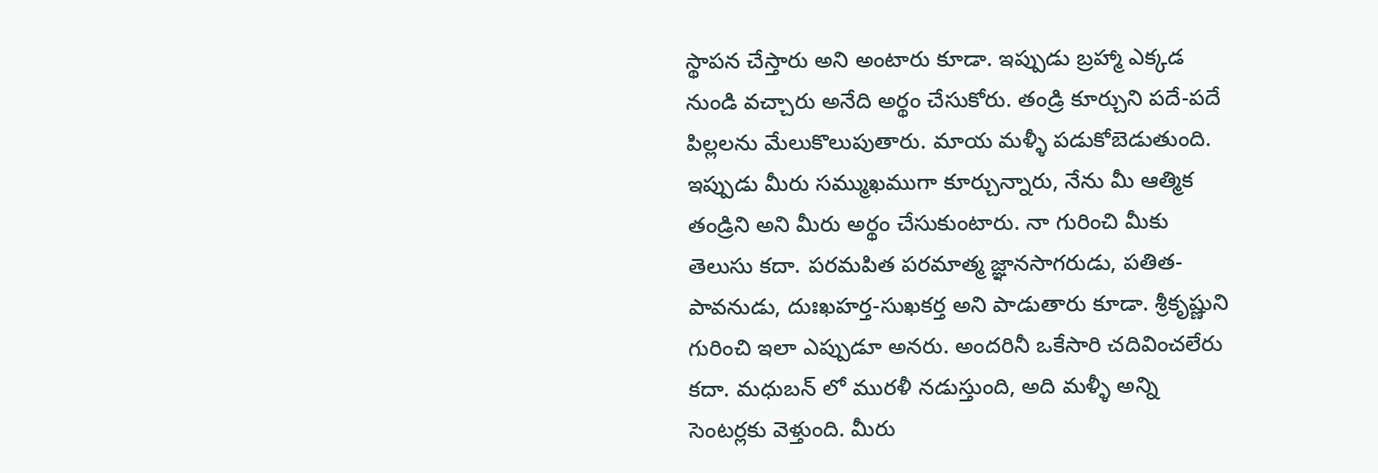స్థాపన చేస్తారు అని అంటారు కూడా. ఇప్పుడు బ్రహ్మా ఎక్కడ నుండి వచ్చారు అనేది అర్థం చేసుకోరు. తండ్రి కూర్చుని పదే-పదే పిల్లలను మేలుకొలుపుతారు. మాయ మళ్ళీ పడుకోబెడుతుంది. ఇప్పుడు మీరు సమ్ముఖముగా కూర్చున్నారు, నేను మీ ఆత్మిక తండ్రిని అని మీరు అర్థం చేసుకుంటారు. నా గురించి మీకు తెలుసు కదా. పరమపిత పరమాత్మ జ్ఞానసాగరుడు, పతిత-పావనుడు, దుఃఖహర్త-సుఖకర్త అని పాడుతారు కూడా. శ్రీకృష్ణుని గురించి ఇలా ఎప్పుడూ అనరు. అందరినీ ఒకేసారి చదివించలేరు కదా. మధుబన్ లో మురళీ నడుస్తుంది, అది మళ్ళీ అన్ని సెంటర్లకు వెళ్తుంది. మీరు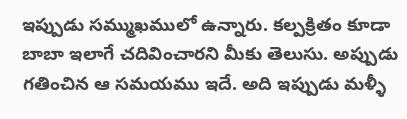ఇప్పుడు సమ్ముఖములో ఉన్నారు. కల్పక్రితం కూడా బాబా ఇలాగే చదివించారని మీకు తెలుసు. అప్పుడు గతించిన ఆ సమయము ఇదే. అది ఇప్పుడు మళ్ళీ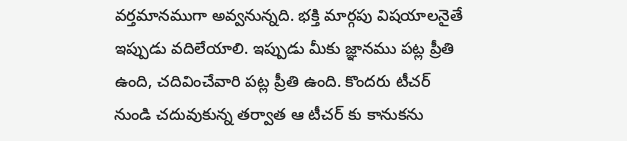వర్తమానముగా అవ్వనున్నది. భక్తి మార్గపు విషయాలనైతే ఇప్పుడు వదిలేయాలి. ఇప్పుడు మీకు జ్ఞానము పట్ల ప్రీతి ఉంది, చదివించేవారి పట్ల ప్రీతి ఉంది. కొందరు టీచర్ నుండి చదువుకున్న తర్వాత ఆ టీచర్ కు కానుకను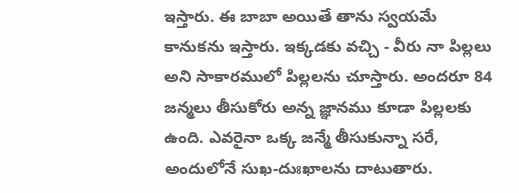ఇస్తారు. ఈ బాబా అయితే తాను స్వయమే కానుకను ఇస్తారు. ఇక్కడకు వచ్చి - వీరు నా పిల్లలు అని సాకారములో పిల్లలను చూస్తారు. అందరూ 84 జన్మలు తీసుకోరు అన్న జ్ఞానము కూడా పిల్లలకు ఉంది. ఎవరైనా ఒక్క జన్మే తీసుకున్నా సరే, అందులోనే సుఖ-దుఃఖాలను దాటుతారు.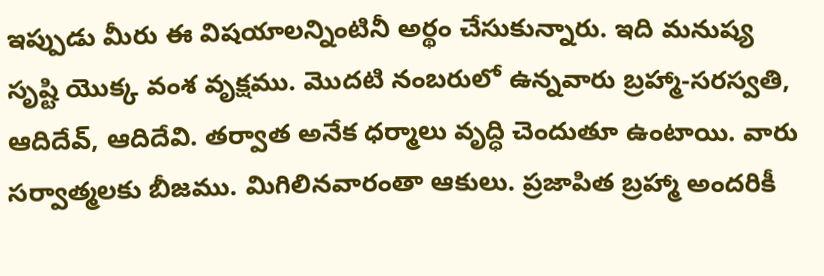ఇప్పుడు మీరు ఈ విషయాలన్నింటినీ అర్థం చేసుకున్నారు. ఇది మనుష్య సృష్టి యొక్క వంశ వృక్షము. మొదటి నంబరులో ఉన్నవారు బ్రహ్మా-సరస్వతి, ఆదిదేవ్, ఆదిదేవి. తర్వాత అనేక ధర్మాలు వృద్ధి చెందుతూ ఉంటాయి. వారు సర్వాత్మలకు బీజము. మిగిలినవారంతా ఆకులు. ప్రజాపిత బ్రహ్మా అందరికీ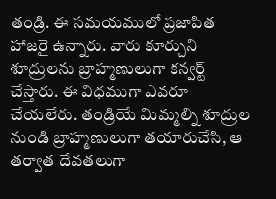తండ్రి. ఈ సమయములో ప్రజాపిత హాజరై ఉన్నారు. వారు కూర్చుని శూద్రులను బ్రాహ్మణులుగా కన్వర్ట్ చేస్తారు. ఈ విధముగా ఎవరూ చేయలేరు. తండ్రియే మిమ్మల్ని శూద్రుల నుండి బ్రాహ్మణులుగా తయారుచేసి, ఆ తర్వాత దేవతలుగా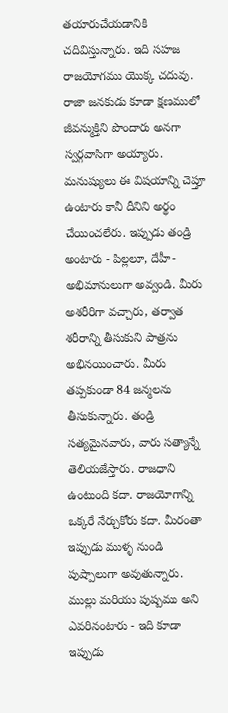తయారుచేయడానికి చదివిస్తున్నారు. ఇది సహజ రాజయోగము యొక్క చదువు. రాజా జనకుడు కూడా క్షణములో జీవన్ముక్తిని పొందారు అనగా స్వర్గవాసిగా అయ్యారు. మనుష్యులు ఈ విషయాన్ని చెప్తూ ఉంటారు కానీ దీనిని అర్థం చేయించలేరు. ఇప్పుడు తండ్రి అంటారు - పిల్లలూ, దేహీ-అభిమానులుగా అవ్వండి. మీరు అశరీరిగా వచ్చారు, తర్వాత శరీరాన్ని తీసుకుని పాత్రను అభినయించారు. మీరు తప్పకుండా 84 జన్మలను తీసుకున్నారు. తండ్రి సత్యమైనవారు, వారు సత్యాన్నే తెలియజేస్తారు. రాజధాని ఉంటుంది కదా. రాజయోగాన్ని ఒక్కరే నేర్చుకోరు కదా. మీరంతా ఇప్పుడు ముళ్ళ నుండి పుష్పాలుగా అవుతున్నారు. ముల్లు మరియు పుష్పము అని ఎవరినంటారు - ఇది కూడా ఇప్పుడు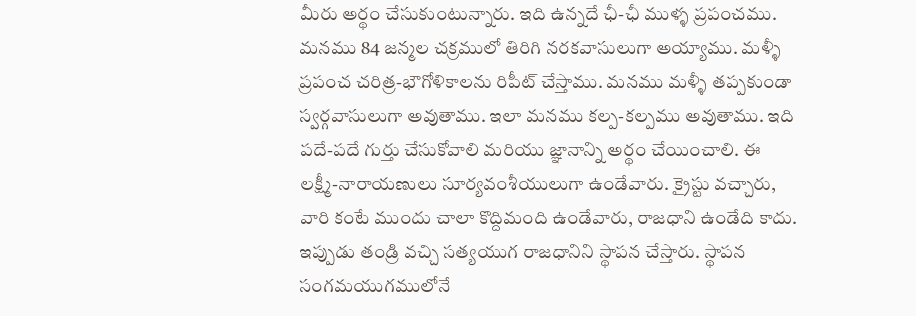మీరు అర్థం చేసుకుంటున్నారు. ఇది ఉన్నదే ఛీ-ఛీ ముళ్ళ ప్రపంచము. మనము 84 జన్మల చక్రములో తిరిగి నరకవాసులుగా అయ్యాము. మళ్ళీ ప్రపంచ చరిత్ర-భౌగోళికాలను రిపీట్ చేస్తాము. మనము మళ్ళీ తప్పకుండా స్వర్గవాసులుగా అవుతాము. ఇలా మనము కల్ప-కల్పము అవుతాము. ఇది పదే-పదే గుర్తు చేసుకోవాలి మరియు జ్ఞానాన్ని అర్థం చేయించాలి. ఈ లక్ష్మీ-నారాయణులు సూర్యవంశీయులుగా ఉండేవారు. క్రైస్టు వచ్చారు, వారి కంటే ముందు చాలా కొద్దిమంది ఉండేవారు, రాజధాని ఉండేది కాదు. ఇప్పుడు తండ్రి వచ్చి సత్యయుగ రాజధానిని స్థాపన చేస్తారు. స్థాపన సంగమయుగములోనే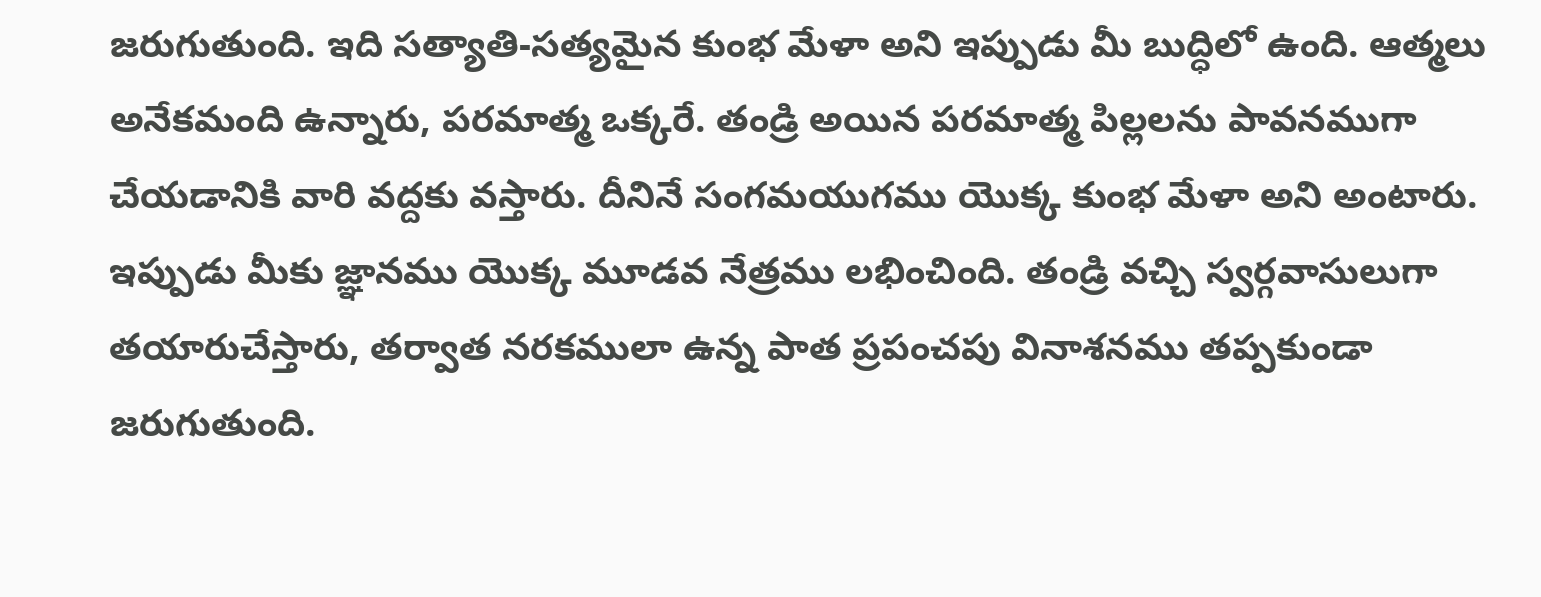జరుగుతుంది. ఇది సత్యాతి-సత్యమైన కుంభ మేళా అని ఇప్పుడు మీ బుద్ధిలో ఉంది. ఆత్మలు అనేకమంది ఉన్నారు, పరమాత్మ ఒక్కరే. తండ్రి అయిన పరమాత్మ పిల్లలను పావనముగా చేయడానికి వారి వద్దకు వస్తారు. దీనినే సంగమయుగము యొక్క కుంభ మేళా అని అంటారు. ఇప్పుడు మీకు జ్ఞానము యొక్క మూడవ నేత్రము లభించింది. తండ్రి వచ్చి స్వర్గవాసులుగా తయారుచేస్తారు, తర్వాత నరకములా ఉన్న పాత ప్రపంచపు వినాశనము తప్పకుండా జరుగుతుంది.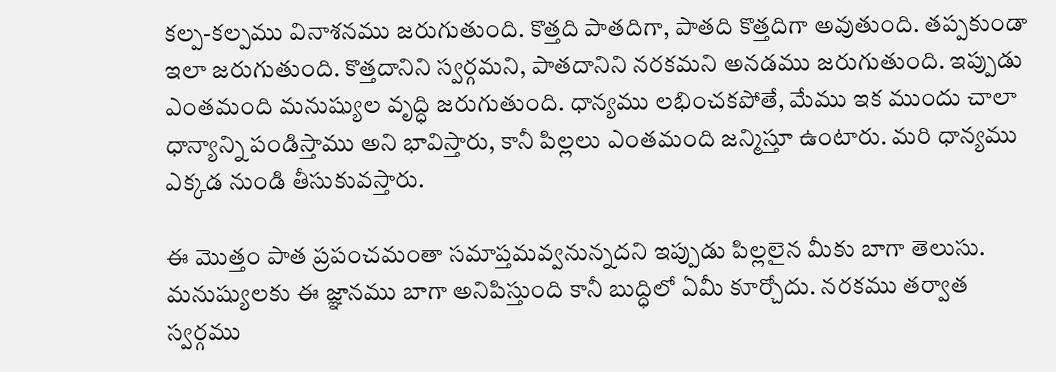కల్ప-కల్పము వినాశనము జరుగుతుంది. కొత్తది పాతదిగా, పాతది కొత్తదిగా అవుతుంది. తప్పకుండా ఇలా జరుగుతుంది. కొత్తదానిని స్వర్గమని, పాతదానిని నరకమని అనడము జరుగుతుంది. ఇప్పుడు ఎంతమంది మనుష్యుల వృద్ధి జరుగుతుంది. ధాన్యము లభించకపోతే, మేము ఇక ముందు చాలా ధాన్యాన్ని పండిస్తాము అని భావిస్తారు, కానీ పిల్లలు ఎంతమంది జన్మిస్తూ ఉంటారు. మరి ధాన్యము ఎక్కడ నుండి తీసుకువస్తారు.

ఈ మొత్తం పాత ప్రపంచమంతా సమాప్తమవ్వనున్నదని ఇప్పుడు పిల్లలైన మీకు బాగా తెలుసు. మనుష్యులకు ఈ జ్ఞానము బాగా అనిపిస్తుంది కానీ బుద్ధిలో ఏమీ కూర్చోదు. నరకము తర్వాత స్వర్గము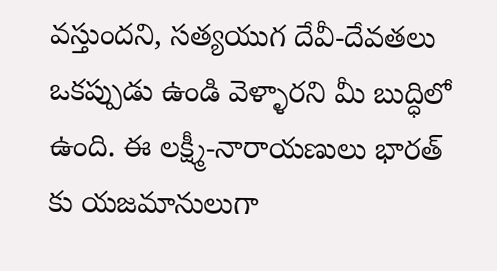వస్తుందని, సత్యయుగ దేవీ-దేవతలు ఒకప్పుడు ఉండి వెళ్ళారని మీ బుద్ధిలో ఉంది. ఈ లక్ష్మీ-నారాయణులు భారత్ కు యజమానులుగా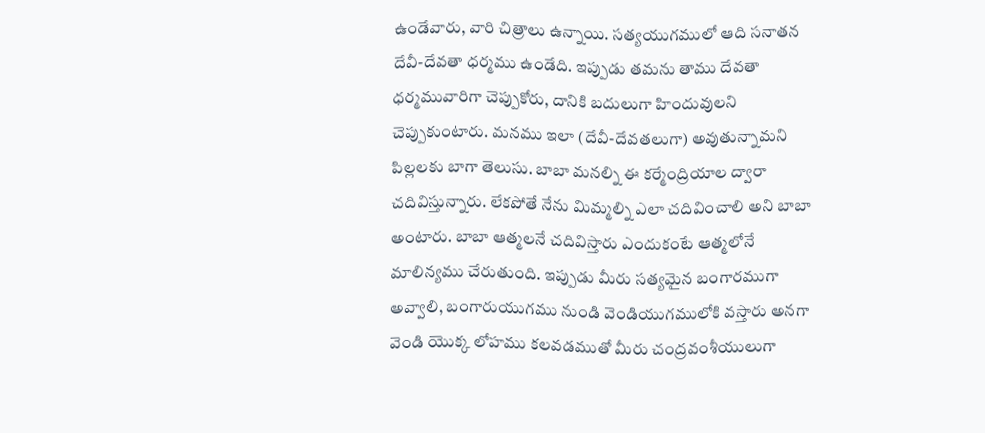ఉండేవారు, వారి చిత్రాలు ఉన్నాయి. సత్యయుగములో ఆది సనాతన దేవీ-దేవతా ధర్మము ఉండేది. ఇప్పుడు తమను తాము దేవతా ధర్మమువారిగా చెప్పుకోరు, దానికి బదులుగా హిందువులని చెప్పుకుంటారు. మనము ఇలా (దేవీ-దేవతలుగా) అవుతున్నామని పిల్లలకు బాగా తెలుసు. బాబా మనల్ని ఈ కర్మేంద్రియాల ద్వారా చదివిస్తున్నారు. లేకపోతే నేను మిమ్మల్ని ఎలా చదివించాలి అని బాబా అంటారు. బాబా ఆత్మలనే చదివిస్తారు ఎందుకంటే ఆత్మలోనే మాలిన్యము చేరుతుంది. ఇప్పుడు మీరు సత్యమైన బంగారముగా అవ్వాలి, బంగారుయుగము నుండి వెండియుగములోకి వస్తారు అనగా వెండి యొక్క లోహము కలవడముతో మీరు చంద్రవంశీయులుగా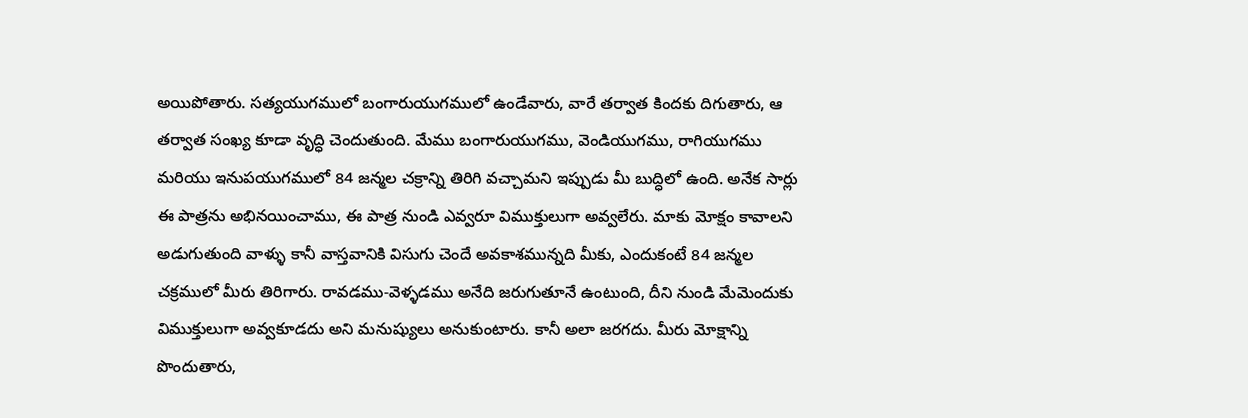అయిపోతారు. సత్యయుగములో బంగారుయుగములో ఉండేవారు, వారే తర్వాత కిందకు దిగుతారు, ఆ తర్వాత సంఖ్య కూడా వృద్ధి చెందుతుంది. మేము బంగారుయుగము, వెండియుగము, రాగియుగము మరియు ఇనుపయుగములో 84 జన్మల చక్రాన్ని తిరిగి వచ్చామని ఇప్పుడు మీ బుద్ధిలో ఉంది. అనేక సార్లు ఈ పాత్రను అభినయించాము, ఈ పాత్ర నుండి ఎవ్వరూ విముక్తులుగా అవ్వలేరు. మాకు మోక్షం కావాలని అడుగుతుంది వాళ్ళు కానీ వాస్తవానికి విసుగు చెందే అవకాశమున్నది మీకు, ఎందుకంటే 84 జన్మల చక్రములో మీరు తిరిగారు. రావడము-వెళ్ళడము అనేది జరుగుతూనే ఉంటుంది, దీని నుండి మేమెందుకు విముక్తులుగా అవ్వకూడదు అని మనుష్యులు అనుకుంటారు. కానీ అలా జరగదు. మీరు మోక్షాన్ని పొందుతారు,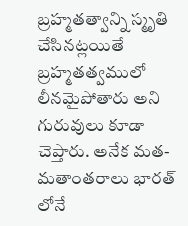బ్రహ్మతత్వాన్ని స్మృతి చేసినట్లయితే బ్రహ్మతత్వములో లీనమైపోతారు అని గురువులు కూడా చెప్తారు. అనేక మత-మతాంతరాలు భారత్ లోనే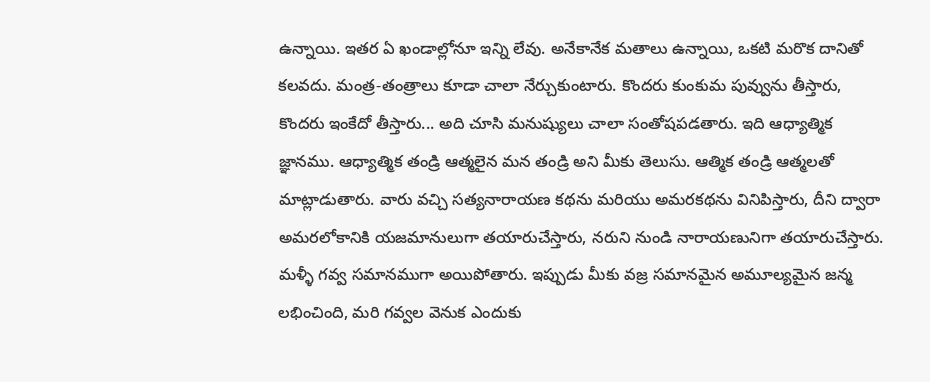ఉన్నాయి. ఇతర ఏ ఖండాల్లోనూ ఇన్ని లేవు. అనేకానేక మతాలు ఉన్నాయి, ఒకటి మరొక దానితో కలవదు. మంత్ర-తంత్రాలు కూడా చాలా నేర్చుకుంటారు. కొందరు కుంకుమ పువ్వును తీస్తారు, కొందరు ఇంకేదో తీస్తారు... అది చూసి మనుష్యులు చాలా సంతోషపడతారు. ఇది ఆధ్యాత్మిక జ్ఞానము. ఆధ్యాత్మిక తండ్రి ఆత్మలైన మన తండ్రి అని మీకు తెలుసు. ఆత్మిక తండ్రి ఆత్మలతో మాట్లాడుతారు. వారు వచ్చి సత్యనారాయణ కథను మరియు అమరకథను వినిపిస్తారు, దీని ద్వారా అమరలోకానికి యజమానులుగా తయారుచేస్తారు, నరుని నుండి నారాయణునిగా తయారుచేస్తారు. మళ్ళీ గవ్వ సమానముగా అయిపోతారు. ఇప్పుడు మీకు వజ్ర సమానమైన అమూల్యమైన జన్మ లభించింది, మరి గవ్వల వెనుక ఎందుకు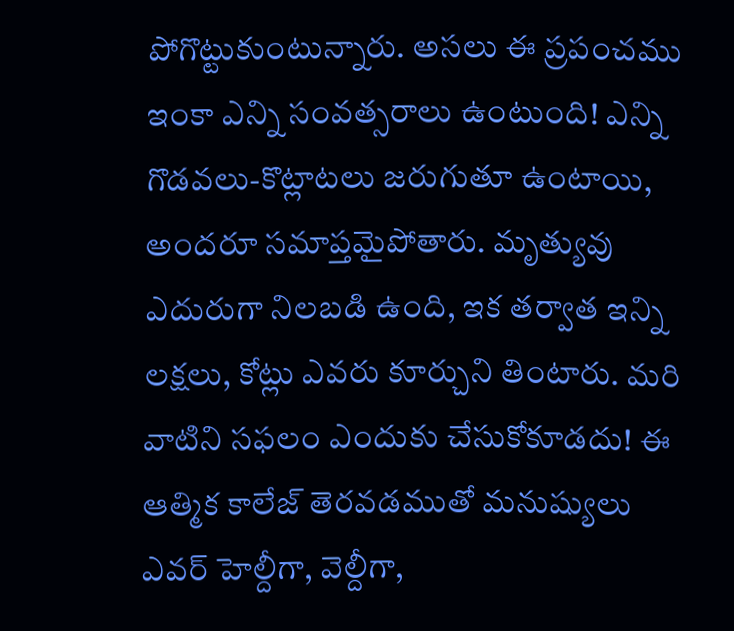పోగొట్టుకుంటున్నారు. అసలు ఈ ప్రపంచము ఇంకా ఎన్ని సంవత్సరాలు ఉంటుంది! ఎన్ని గొడవలు-కొట్లాటలు జరుగుతూ ఉంటాయి, అందరూ సమాప్తమైపోతారు. మృత్యువు ఎదురుగా నిలబడి ఉంది, ఇక తర్వాత ఇన్ని లక్షలు, కోట్లు ఎవరు కూర్చుని తింటారు. మరి వాటిని సఫలం ఎందుకు చేసుకోకూడదు! ఈ ఆత్మిక కాలేజ్ తెరవడముతో మనుష్యులు ఎవర్ హెల్దీగా, వెల్దీగా,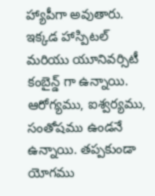హ్యాపీగా అవుతారు. ఇక్కడ హాస్పిటల్ మరియు యూనివర్సిటీ కంబైన్డ్ గా ఉన్నాయి. ఆరోగ్యము, ఐశ్వర్యము, సంతోషము ఉండనే ఉన్నాయి. తప్పకుండా యోగము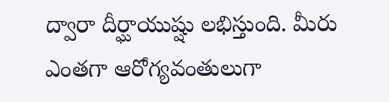ద్వారా దీర్ఘాయుష్షు లభిస్తుంది. మీరు ఎంతగా ఆరోగ్యవంతులుగా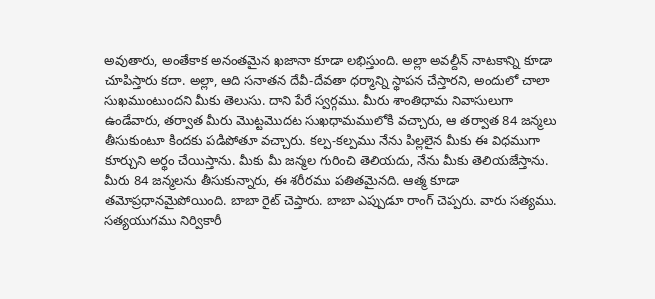అవుతారు, అంతేకాక అనంతమైన ఖజానా కూడా లభిస్తుంది. అల్లా అవల్దీన్ నాటకాన్ని కూడా చూపిస్తారు కదా. అల్లా, ఆది సనాతన దేవీ-దేవతా ధర్మాన్ని స్థాపన చేస్తారని, అందులో చాలా సుఖముంటుందని మీకు తెలుసు. దాని పేరే స్వర్గము. మీరు శాంతిధామ నివాసులుగా ఉండేవారు, తర్వాత మీరు మొట్టమొదట సుఖధామములోకి వచ్చారు, ఆ తర్వాత 84 జన్మలు తీసుకుంటూ కిందకు పడిపోతూ వచ్చారు. కల్ప-కల్పము నేను పిల్లలైన మీకు ఈ విధముగా కూర్చుని అర్థం చేయిస్తాను. మీకు మీ జన్మల గురించి తెలియదు, నేను మీకు తెలియజేస్తాను. మీరు 84 జన్మలను తీసుకున్నారు, ఈ శరీరము పతితమైనది. ఆత్మ కూడా తమోప్రధానమైపోయింది. బాబా రైట్ చెప్తారు. బాబా ఎప్పుడూ రాంగ్ చెప్పరు. వారు సత్యము. సత్యయుగము నిర్వికారీ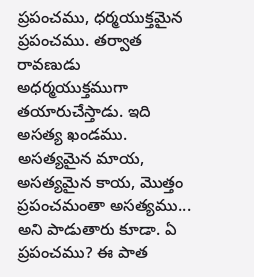ప్రపంచము, ధర్మయుక్తమైన ప్రపంచము. తర్వాత రావణుడు అధర్మయుక్తముగా తయారుచేస్తాడు. ఇది అసత్య ఖండము. అసత్యమైన మాయ, అసత్యమైన కాయ, మొత్తం ప్రపంచమంతా అసత్యము... అని పాడుతారు కూడా. ఏ ప్రపంచము? ఈ పాత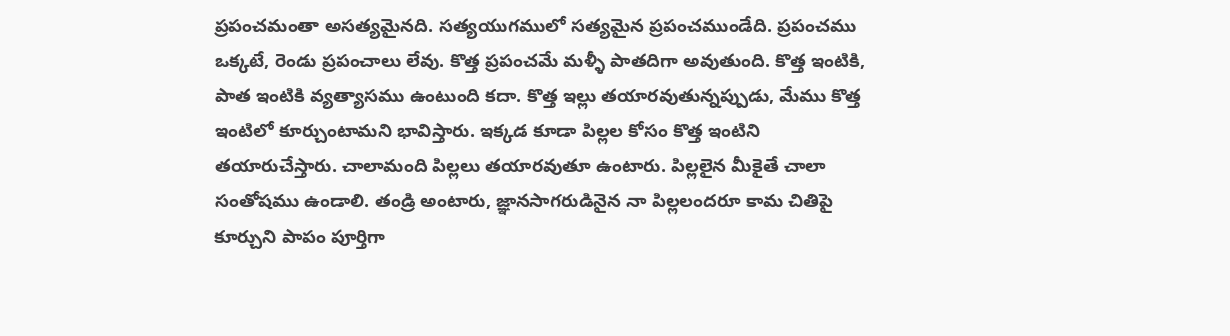ప్రపంచమంతా అసత్యమైనది. సత్యయుగములో సత్యమైన ప్రపంచముండేది. ప్రపంచము ఒక్కటే, రెండు ప్రపంచాలు లేవు. కొత్త ప్రపంచమే మళ్ళీ పాతదిగా అవుతుంది. కొత్త ఇంటికి, పాత ఇంటికి వ్యత్యాసము ఉంటుంది కదా. కొత్త ఇల్లు తయారవుతున్నప్పుడు, మేము కొత్త ఇంటిలో కూర్చుంటామని భావిస్తారు. ఇక్కడ కూడా పిల్లల కోసం కొత్త ఇంటిని తయారుచేస్తారు. చాలామంది పిల్లలు తయారవుతూ ఉంటారు. పిల్లలైన మీకైతే చాలా సంతోషము ఉండాలి. తండ్రి అంటారు, జ్ఞానసాగరుడినైన నా పిల్లలందరూ కామ చితిపై కూర్చుని పాపం పూర్తిగా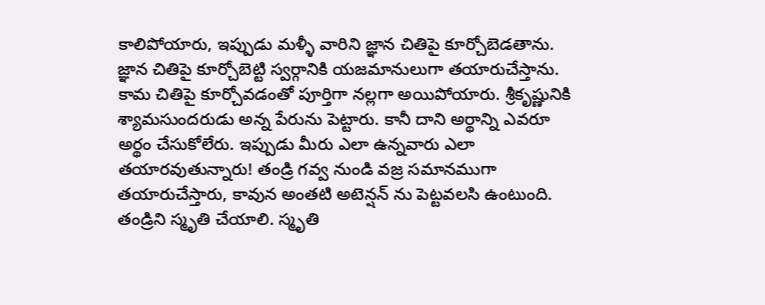కాలిపోయారు, ఇప్పుడు మళ్ళీ వారిని జ్ఞాన చితిపై కూర్చోబెడతాను. జ్ఞాన చితిపై కూర్చోబెట్టి స్వర్గానికి యజమానులుగా తయారుచేస్తాను. కామ చితిపై కూర్చోవడంతో పూర్తిగా నల్లగా అయిపోయారు. శ్రీకృష్ణునికి శ్యామసుందరుడు అన్న పేరును పెట్టారు. కానీ దాని అర్థాన్ని ఎవరూ అర్థం చేసుకోలేరు. ఇప్పుడు మీరు ఎలా ఉన్నవారు ఎలా తయారవుతున్నారు! తండ్రి గవ్వ నుండి వజ్ర సమానముగా తయారుచేస్తారు, కావున అంతటి అటెన్షన్ ను పెట్టవలసి ఉంటుంది. తండ్రిని స్మృతి చేయాలి. స్మృతి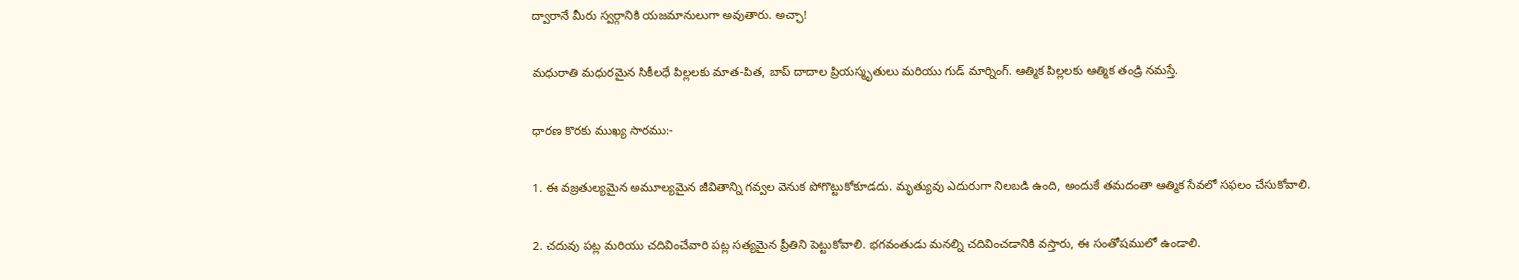ద్వారానే మీరు స్వర్గానికి యజమానులుగా అవుతారు. అచ్ఛా!

మధురాతి మధురమైన సికీలధే పిల్లలకు మాత-పిత, బాప్ దాదాల ప్రియస్మృతులు మరియు గుడ్ మార్నింగ్. ఆత్మిక పిల్లలకు ఆత్మిక తండ్రి నమస్తే.

ధారణ కొరకు ముఖ్య సారము:-

1. ఈ వజ్రతుల్యమైన అమూల్యమైన జీవితాన్ని గవ్వల వెనుక పోగొట్టుకోకూడదు. మృత్యువు ఎదురుగా నిలబడి ఉంది, అందుకే తమదంతా ఆత్మిక సేవలో సఫలం చేసుకోవాలి.

2. చదువు పట్ల మరియు చదివించేవారి పట్ల సత్యమైన ప్రీతిని పెట్టుకోవాలి. భగవంతుడు మనల్ని చదివించడానికి వస్తారు, ఈ సంతోషములో ఉండాలి.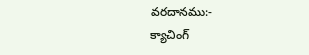వరదానము:-
క్యాచింగ్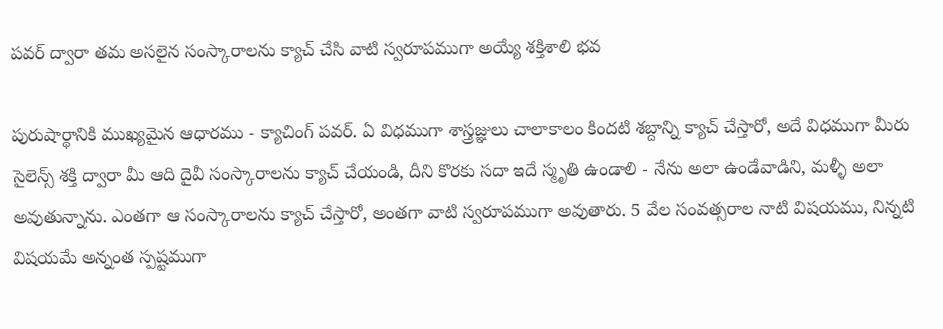పవర్ ద్వారా తమ అసలైన సంస్కారాలను క్యాచ్ చేసి వాటి స్వరూపముగా అయ్యే శక్తిశాలి భవ

పురుషార్థానికి ముఖ్యమైన ఆధారము - క్యాచింగ్ పవర్. ఏ విధముగా శాస్త్రజ్ఞులు చాలాకాలం కిందటి శబ్దాన్ని క్యాచ్ చేస్తారో, అదే విధముగా మీరు సైలెన్స్ శక్తి ద్వారా మీ ఆది దైవీ సంస్కారాలను క్యాచ్ చేయండి, దీని కొరకు సదా ఇదే స్మృతి ఉండాలి - నేను అలా ఉండేవాడిని, మళ్ళీ అలా అవుతున్నాను. ఎంతగా ఆ సంస్కారాలను క్యాచ్ చేస్తారో, అంతగా వాటి స్వరూపముగా అవుతారు. 5 వేల సంవత్సరాల నాటి విషయము, నిన్నటి విషయమే అన్నంత స్పష్టముగా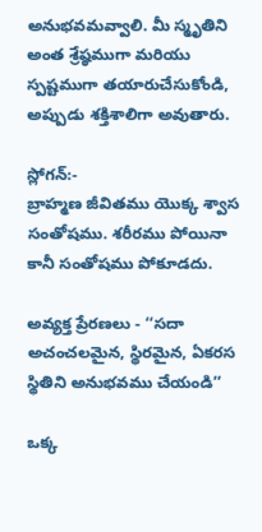అనుభవమవ్వాలి. మీ స్మృతిని అంత శ్రేష్ఠముగా మరియు స్పష్టముగా తయారుచేసుకోండి, అప్పుడు శక్తిశాలిగా అవుతారు.

స్లోగన్:-
బ్రాహ్మణ జీవితము యొక్క శ్వాస సంతోషము. శరీరము పోయినా కానీ సంతోషము పోకూడదు.

అవ్యక్త ప్రేరణలు - ‘‘సదా అచంచలమైన, స్థిరమైన, ఏకరస స్థితిని అనుభవము చేయండి’’

ఒక్క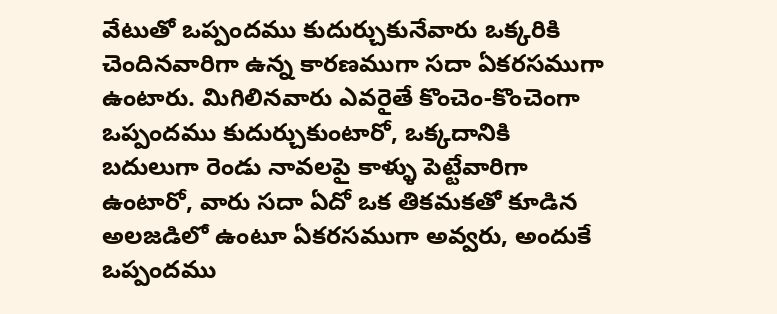వేటుతో ఒప్పందము కుదుర్చుకునేవారు ఒక్కరికి చెందినవారిగా ఉన్న కారణముగా సదా ఏకరసముగా ఉంటారు. మిగిలినవారు ఎవరైతే కొంచెం-కొంచెంగా ఒప్పందము కుదుర్చుకుంటారో, ఒక్కదానికి బదులుగా రెండు నావలపై కాళ్ళు పెట్టేవారిగా ఉంటారో, వారు సదా ఏదో ఒక తికమకతో కూడిన అలజడిలో ఉంటూ ఏకరసముగా అవ్వరు, అందుకే ఒప్పందము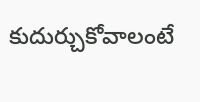కుదుర్చుకోవాలంటే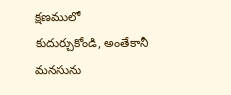క్షణములో కుదుర్చుకోండి, అంతేకానీ మనసును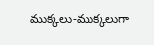ముక్కలు-ముక్కలుగా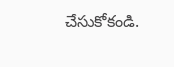చేసుకోకండి.